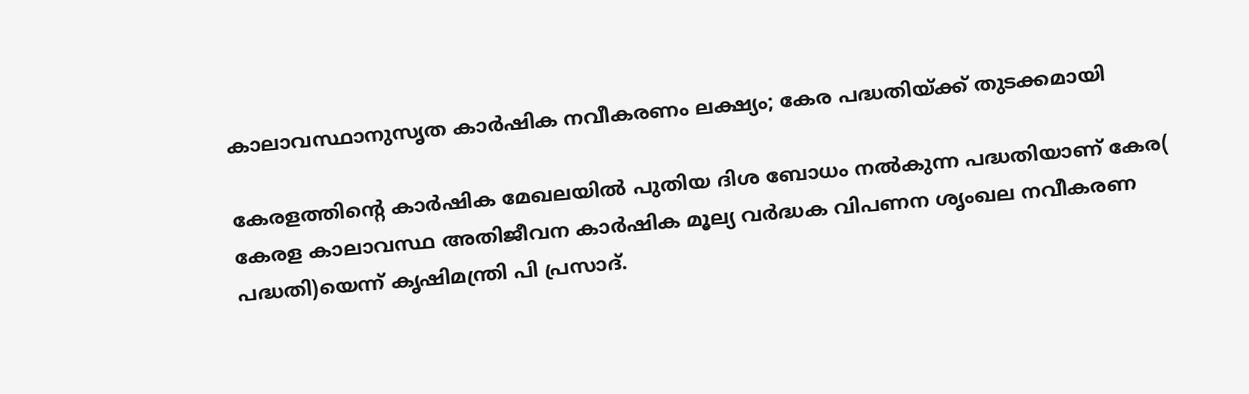കാലാവസ്ഥാനുസൃത കാർഷിക നവീകരണം ലക്ഷ്യം; കേര പദ്ധതിയ്ക്ക് തുടക്കമായി

കേരളത്തിന്റെ കാർഷിക മേഖലയിൽ പുതിയ ദിശ ബോധം നൽകുന്ന പദ്ധതിയാണ് കേര( കേരള കാലാവസ്ഥ അതിജീവന കാർഷിക മൂല്യ വർദ്ധക വിപണന ശൃംഖല നവീകരണ പദ്ധതി)യെന്ന് കൃഷിമന്ത്രി പി പ്രസാദ്.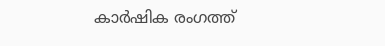കാർഷിക രംഗത്ത്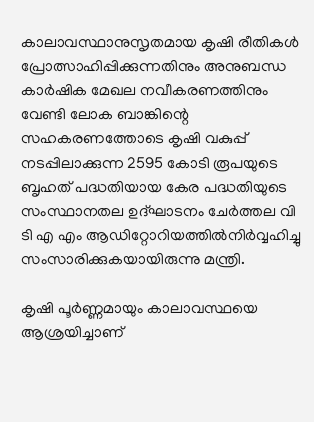കാലാവസ്ഥാനുസൃതമായ കൃഷി രീതികൾ പ്രോത്സാഹിപ്പിക്കുന്നതിനും അനുബന്ധ കാർഷിക മേഖല നവീകരണത്തിനും വേണ്ടി ലോക ബാങ്കിന്റെ സഹകരണത്തോടെ കൃഷി വകുപ്പ് നടപ്പിലാക്കുന്ന 2595 കോടി രൂപയുടെ ബൃഹത് പദ്ധതിയായ കേര പദ്ധതിയുടെ സംസ്ഥാനതല ഉദ്ഘാടനം ചേർത്തല വി ടി എ എം ആഡിറ്റോറിയത്തിൽനിർവ്വഹിച്ചു സംസാരിക്കുകയായിരുന്നു മന്ത്രി.

കൃഷി പൂർണ്ണമായും കാലാവസ്ഥയെ ആശ്രയിച്ചാണ്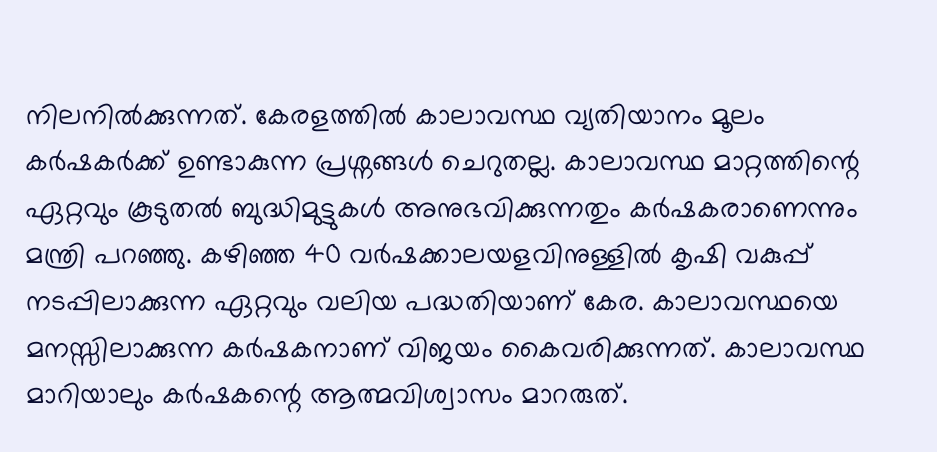നിലനിൽക്കുന്നത്. കേരളത്തിൽ കാലാവസ്ഥ വ്യതിയാനം മൂലം കർഷകർക്ക് ഉണ്ടാകുന്ന പ്രശ്നങ്ങൾ ചെറുതല്ല. കാലാവസ്ഥ മാറ്റത്തിന്റെ ഏറ്റവും കൂടുതൽ ബുദ്ധിമുട്ടുകൾ അനുഭവിക്കുന്നതും കർഷകരാണെന്നും മന്ത്രി പറഞ്ഞു. കഴിഞ്ഞ 40 വർഷക്കാലയളവിനുള്ളിൽ കൃഷി വകുപ്പ് നടപ്പിലാക്കുന്ന ഏറ്റവും വലിയ പദ്ധതിയാണ് കേര. കാലാവസ്ഥയെ മനസ്സിലാക്കുന്ന കർഷകനാണ് വിജയം കൈവരിക്കുന്നത്. കാലാവസ്ഥ മാറിയാലും കർഷകന്റെ ആത്മവിശ്വാസം മാറരുത്.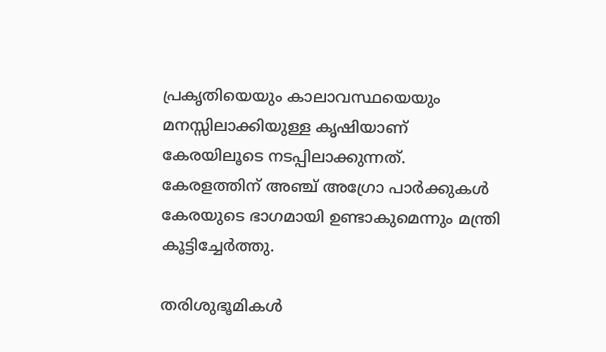പ്രകൃതിയെയും കാലാവസ്ഥയെയും മനസ്സിലാക്കിയുള്ള കൃഷിയാണ് കേരയിലൂടെ നടപ്പിലാക്കുന്നത്. കേരളത്തിന് അഞ്ച് അഗ്രോ പാർക്കുകൾ കേരയുടെ ഭാഗമായി ഉണ്ടാകുമെന്നും മന്ത്രി കൂട്ടിച്ചേർത്തു.

തരിശുഭൂമികൾ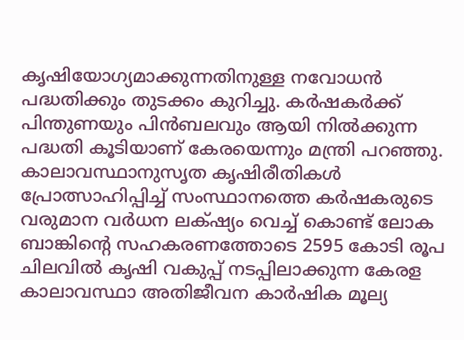കൃഷിയോഗ്യമാക്കുന്നതിനുള്ള നവോധൻ പദ്ധതിക്കും തുടക്കം കുറിച്ചു. കർഷകർക്ക് പിന്തുണയും പിൻബലവും ആയി നിൽക്കുന്ന പദ്ധതി കൂടിയാണ് കേരയെന്നും മന്ത്രി പറഞ്ഞു.
കാലാവസ്ഥാനുസൃത കൃഷിരീതികൾ പ്രോത്സാഹിപ്പിച്ച് സംസ്ഥാനത്തെ കർഷകരുടെ വരുമാന വർധന ലക്‌ഷ്യം വെച്ച് കൊണ്ട് ലോക ബാങ്കിന്റെ സഹകരണത്തോടെ 2595 കോടി രൂപ ചിലവിൽ കൃഷി വകുപ്പ് നടപ്പിലാക്കുന്ന കേരള കാലാവസ്ഥാ അതിജീവന കാർഷിക മൂല്യ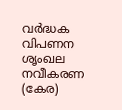വർദ്ധക വിപണന ശൃംഖല നവീകരണ (കേര)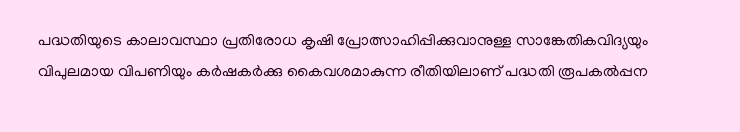പദ്ധതിയുടെ കാലാവസ്ഥാ പ്രതിരോധ കൃഷി പ്രോത്സാഹിപ്പിക്കുവാനുള്ള സാങ്കേതികവിദ്യയും വിപുലമായ വിപണിയും കർഷകർക്കു കൈവശമാകുന്ന രീതിയിലാണ് പദ്ധതി രൂപകൽപ്പന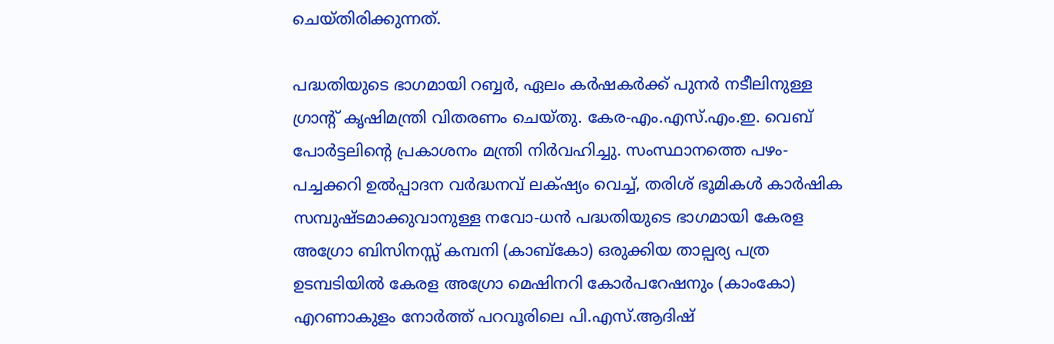ചെയ്തിരിക്കുന്നത്.

പദ്ധതിയുടെ ഭാഗമായി റബ്ബർ, ഏലം കർഷകർക്ക് പുനർ നടീലിനുള്ള ഗ്രാന്റ് കൃഷിമന്ത്രി വിതരണം ചെയ്തു. കേര-എം.എസ്.എം.ഇ. വെബ് പോർട്ടലിന്റെ പ്രകാശനം മന്ത്രി നിർവഹിച്ചു. സംസ്ഥാനത്തെ പഴം-പച്ചക്കറി ഉൽപ്പാദന വർദ്ധനവ് ലക്‌ഷ്യം വെച്ച്, തരിശ് ഭൂമികൾ കാർഷിക സമ്പുഷ്ടമാക്കുവാനുള്ള നവോ-ധൻ പദ്ധതിയുടെ ഭാഗമായി കേരള അഗ്രോ ബിസിനസ്സ് കമ്പനി (കാബ്‌കോ) ഒരുക്കിയ താല്പര്യ പത്ര ഉടമ്പടിയിൽ കേരള അഗ്രോ മെഷിനറി കോർപറേഷനും (കാംകോ) എറണാകുളം നോർത്ത് പറവൂരിലെ പി.എസ്.ആദിഷ്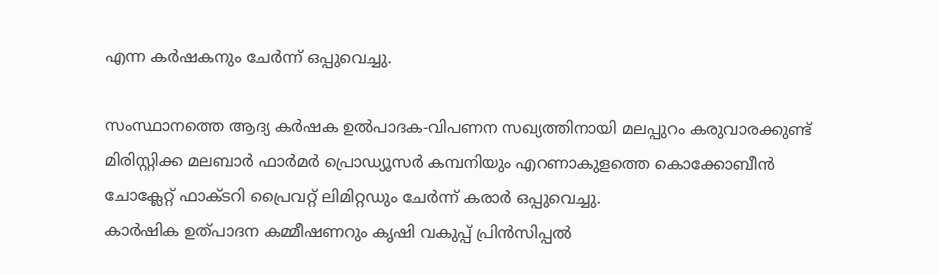എന്ന കർഷകനും ചേർന്ന് ഒപ്പുവെച്ചു.

സംസ്ഥാനത്തെ ആദ്യ കർഷക ഉൽപാദക-വിപണന സഖ്യത്തിനായി മലപ്പുറം കരുവാരക്കുണ്ട് മിരിസ്റ്റിക്ക മലബാർ ഫാർമർ പ്രൊഡ്യൂസർ കമ്പനിയും എറണാകുളത്തെ കൊക്കോബീൻ ചോക്ലേറ്റ് ഫാക്ടറി പ്രൈവറ്റ് ലിമിറ്റഡും ചേർന്ന് കരാർ ഒപ്പുവെച്ചു.
കാർഷിക ഉത്പാദന കമ്മീഷണറും കൃഷി വകുപ്പ് പ്രിൻസിപ്പൽ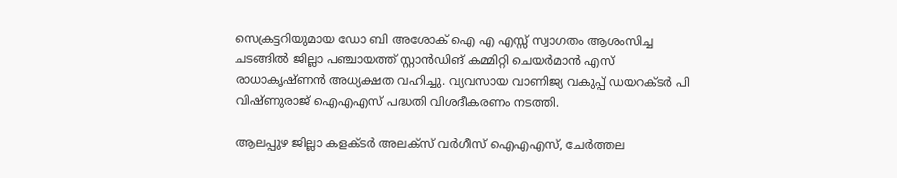സെക്രട്ടറിയുമായ ഡോ ബി അശോക് ഐ എ എസ്സ് സ്വാഗതം ആശംസിച്ച ചടങ്ങിൽ ജില്ലാ പഞ്ചായത്ത് സ്റ്റാൻഡിങ് കമ്മിറ്റി ചെയർമാൻ എസ് രാധാകൃഷ്ണൻ അധ്യക്ഷത വഹിച്ചു. വ്യവസായ വാണിജ്യ വകുപ്പ് ഡയറക്ടർ പി വിഷ്ണുരാജ് ഐഎഎസ് പദ്ധതി വിശദീകരണം നടത്തി.

ആലപ്പുഴ ജില്ലാ കളക്ടർ അലക്സ് വർഗീസ് ഐഎഎസ്, ചേർത്തല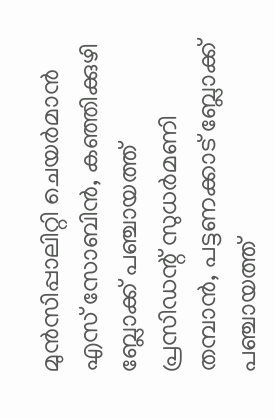മുൻസിപ്പാലിറ്റി ചെയർമാൻ എസ് സോബിൻ, കഞ്ഞിക്കുഴി ബ്ലോക്ക് പഞ്ചായത്ത് പ്രസിഡന്റ് സുധർമണി തമ്പാൻ, പട്ടണക്കാട് ബ്ലോക്ക് പഞ്ചായത്ത്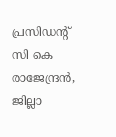പ്രസിഡന്റ് സി കെ രാജേന്ദ്രൻ, ജില്ലാ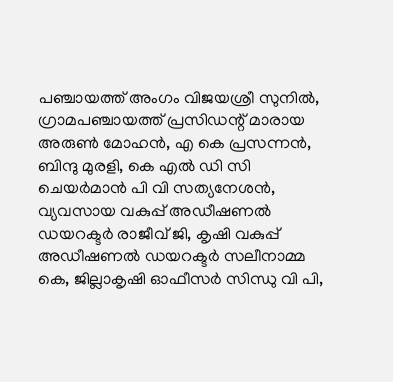പഞ്ചായത്ത് അംഗം വിജയശ്രീ സുനിൽ, ഗ്രാമപഞ്ചായത്ത് പ്രസിഡന്റ് മാരായ അരുൺ മോഹൻ, എ കെ പ്രസന്നൻ, ബിന്ദു മുരളി, കെ എൽ ഡി സി ചെയർമാൻ പി വി സത്യനേശൻ, വ്യവസായ വകുപ്പ് അഡീഷണൽ ഡയറക്ടർ രാജീവ് ജി, കൃഷി വകുപ്പ് അഡീഷണൽ ഡയറക്ടർ സലീനാമ്മ കെ, ജില്ലാകൃഷി ഓഫീസർ സിന്ധു വി പി,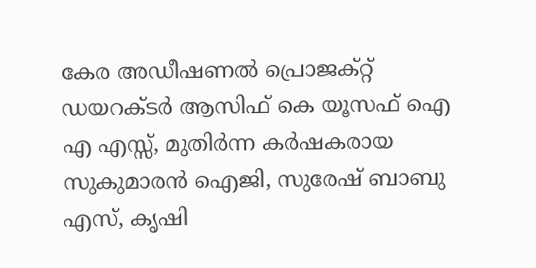കേര അഡീഷണൽ പ്രൊജക്റ്റ് ഡയറക്ടർ ആസിഫ് കെ യൂസഫ് ഐ എ എസ്സ്, മുതിർന്ന കർഷകരായ സുകുമാരൻ ഐജി, സുരേഷ് ബാബു എസ്, കൃഷി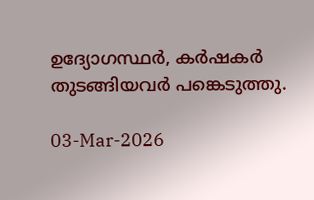ഉദ്യോഗസ്ഥർ, കർഷകർ തുടങ്ങിയവർ പങ്കെടുത്തു.

03-Mar-2026